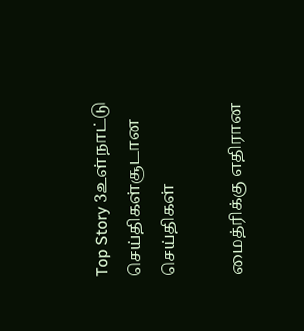Top Story 3உள்நாட்டு செய்திகள்சூடான செய்திகள்

மைத்ரிக்கு எதிரான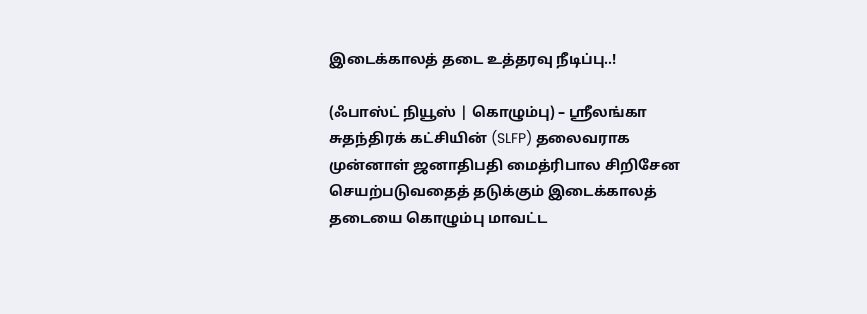இடைக்காலத் தடை உத்தரவு நீடிப்பு..!

(ஃபாஸ்ட் நியூஸ் | கொழும்பு) – ஸ்ரீலங்கா சுதந்திரக் கட்சியின் (SLFP) தலைவராக முன்னாள் ஜனாதிபதி மைத்ரிபால சிறிசேன செயற்படுவதைத் தடுக்கும் இடைக்காலத் தடையை கொழும்பு மாவட்ட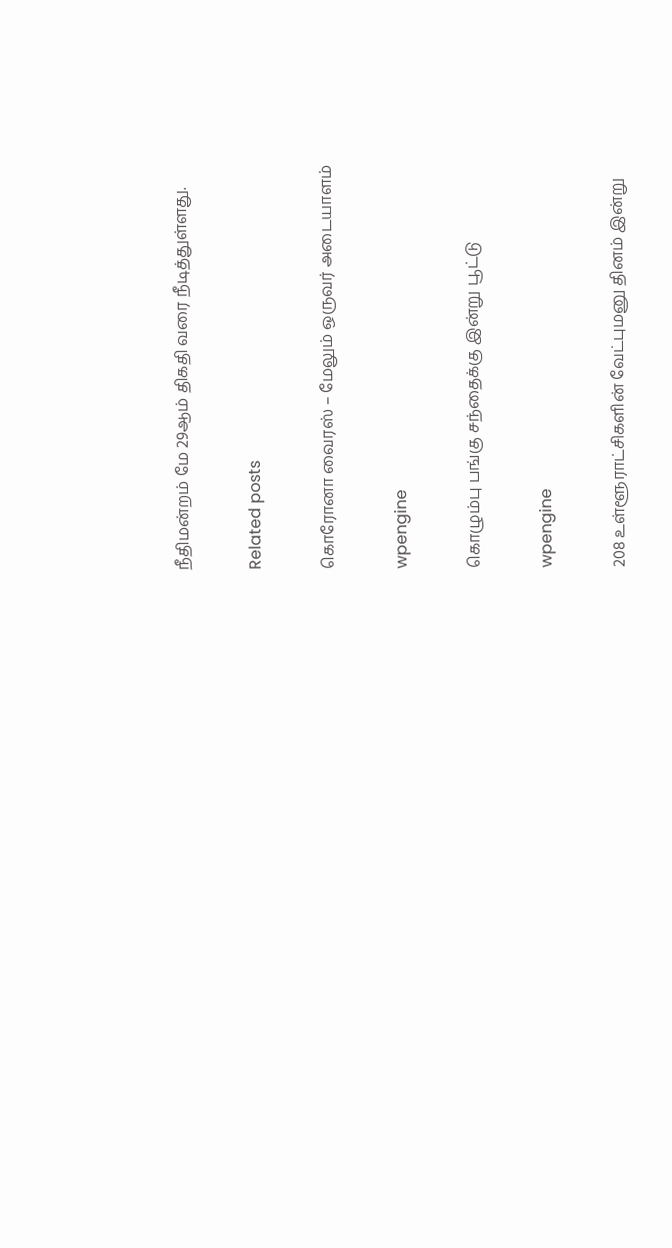நீதிமன்றம் மே 29ஆம் திகதி வரை நீடித்துள்ளது.

Related posts

கொரோனா வைரஸ் – மேலும் ஒருவர் அடையாளம்

wpengine

கொழும்பு பங்கு சந்தைக்கு இன்று பூட்டு

wpengine

208 உள்ளூராட்சிகளின் வேட்புமனு தினம் இன்று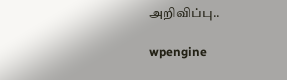அறிவிப்பு..

wpengine